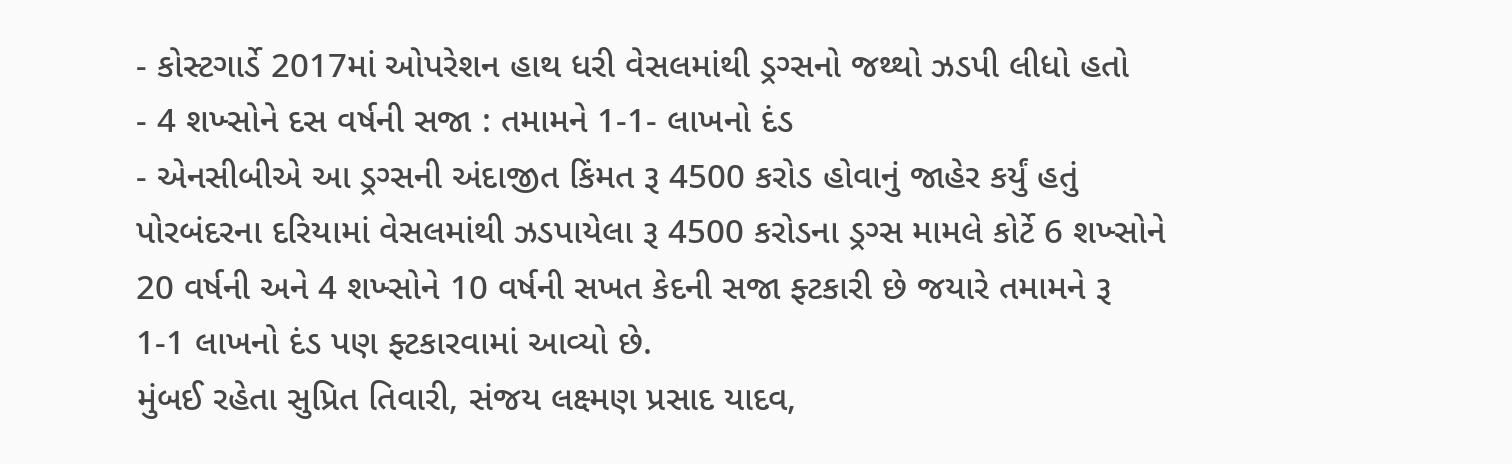- કોસ્ટગાર્ડે 2017માં ઓપરેશન હાથ ધરી વેસલમાંથી ડ્રગ્સનો જથ્થો ઝડપી લીધો હતો
- 4 શખ્સોને દસ વર્ષની સજા : તમામને 1-1- લાખનો દંડ
- એનસીબીએ આ ડ્રગ્સની અંદાજીત કિંમત રૂ 4500 કરોડ હોવાનું જાહેર કર્યું હતું
પોરબંદરના દરિયામાં વેસલમાંથી ઝડપાયેલા રૂ 4500 કરોડના ડ્રગ્સ મામલે કોર્ટે 6 શખ્સોને 20 વર્ષની અને 4 શખ્સોને 10 વર્ષની સખત કેદની સજા ફ્ટકારી છે જયારે તમામને રૂ 1-1 લાખનો દંડ પણ ફ્ટકારવામાં આવ્યો છે.
મુંબઈ રહેતા સુપ્રિત તિવારી, સંજય લક્ષ્મણ પ્રસાદ યાદવ,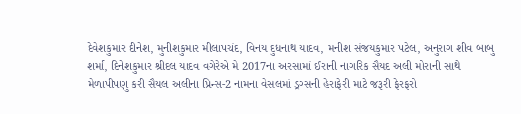દેવેશકુમાર દીનેશ, મુનીશકુમાર મીલાપચંદ, વિનય દુધનાથ યાદવ, મનીશ સંજયકુમાર પટેલ, અનુરાગ શીવ બાબુ શર્મા, દિનેશકુમાર શ્રીદલ યાદવ વગેરેએ મે 2017ના અરસામાં ઈરાની નાગરિક સૈયદ અલી મોરાની સાથે મેળાપીપણુ કરી સૈયલ અલીના પ્રિન્સ-2 નામના વેસલમાં ડ્રગ્સની હેરાફેરી માટે જરૂરી ફેરફરો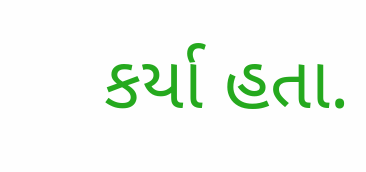કર્યા હતા.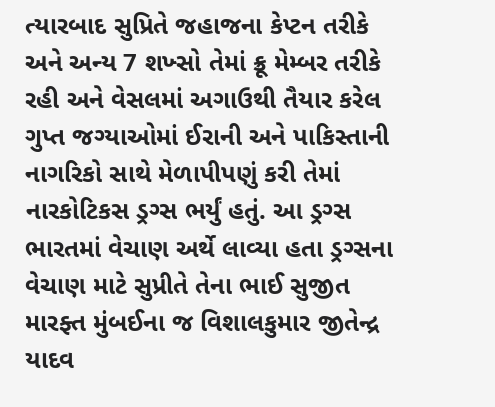ત્યારબાદ સુપ્રિતે જહાજના કેપ્ટન તરીકે અને અન્ય 7 શખ્સો તેમાં ક્રૂ મેમ્બર તરીકે રહી અને વેસલમાં અગાઉથી તૈયાર કરેલ ગુપ્ત જગ્યાઓમાં ઈરાની અને પાકિસ્તાની નાગરિકો સાથે મેળાપીપણું કરી તેમાં નારકોટિકસ ડ્રગ્સ ભર્યું હતું. આ ડ્રગ્સ ભારતમાં વેચાણ અર્થે લાવ્યા હતા ડ્રગ્સના વેચાણ માટે સુપ્રીતે તેના ભાઈ સુજીત મારફ્ત મુંબઈના જ વિશાલકુમાર જીતેન્દ્ર યાદવ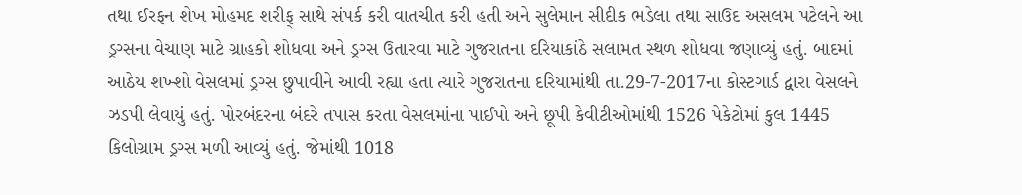તથા ઈરફન શેખ મોહમદ શરીફ્ સાથે સંપર્ક કરી વાતચીત કરી હતી અને સુલેમાન સીદીક ભડેલા તથા સાઉદ અસલમ પટેલને આ ડ્રગ્સના વેચાણ માટે ગ્રાહકો શોધવા અને ડ્રગ્સ ઉતારવા માટે ગુજરાતના દરિયાકાંઠે સલામત સ્થળ શોધવા જણાવ્યું હતું. બાદમાં આઠેય શખ્શો વેસલમાં ડ્રગ્સ છુપાવીને આવી રહ્યા હતા ત્યારે ગુજરાતના દરિયામાંથી તા.29-7-2017ના કોસ્ટગાર્ડ દ્વારા વેસલને ઝડપી લેવાયું હતું. પોરબંદરના બંદરે તપાસ કરતા વેસલમાંના પાઈપો અને છૂપી કેવીટીઓમાંથી 1526 પેકેટોમાં કુલ 1445 કિલોગ્રામ ડ્રગ્સ મળી આવ્યું હતું. જેમાંથી 1018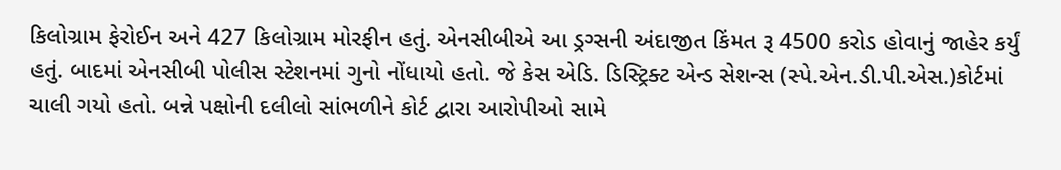કિલોગ્રામ ફેરોઈન અને 427 કિલોગ્રામ મોરફીન હતું. એનસીબીએ આ ડ્રગ્સની અંદાજીત કિંમત રૂ 4500 કરોડ હોવાનું જાહેર કર્યું હતું. બાદમાં એનસીબી પોલીસ સ્ટેશનમાં ગુનો નોંધાયો હતો. જે કેસ એડિ. ડિસ્ટ્રિક્ટ એન્ડ સેશન્સ (સ્પે.એન.ડી.પી.એસ.)કોર્ટમાં ચાલી ગયો હતો. બન્ને પક્ષોની દલીલો સાંભળીને કોર્ટ દ્વારા આરોપીઓ સામે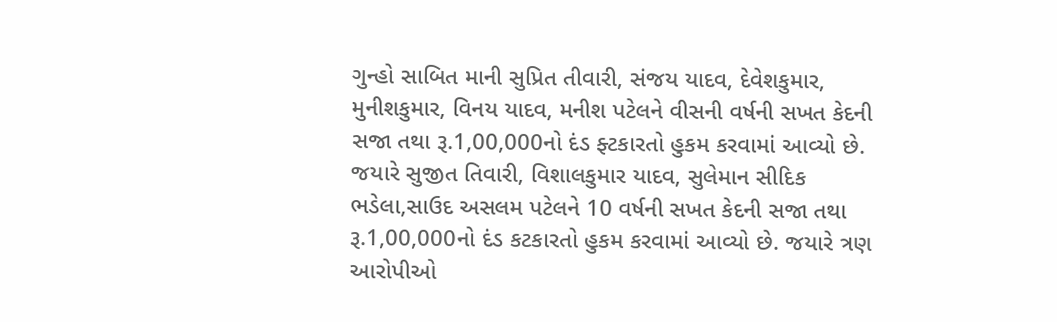ગુન્હો સાબિત માની સુપ્રિત તીવારી, સંજય યાદવ, દેવેશકુમાર, મુનીશકુમાર, વિનય યાદવ, મનીશ પટેલને વીસની વર્ષની સખત કેદની સજા તથા રૂ.1,00,000નો દંડ ફ્ટકારતો હુકમ કરવામાં આવ્યો છે. જયારે સુજીત તિવારી, વિશાલકુમાર યાદવ, સુલેમાન સીદિક ભડેલા,સાઉદ અસલમ પટેલને 10 વર્ષની સખત કેદની સજા તથા રૂ.1,00,000નો દંડ કટકારતો હુકમ કરવામાં આવ્યો છે. જયારે ત્રણ આરોપીઓ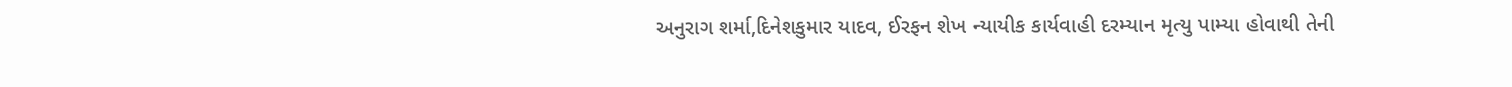અનુરાગ શર્મા,દિનેશકુમાર યાદવ, ઈરફન શેખ ન્યાયીક કાર્યવાહી દરમ્યાન મૃત્યુ પામ્યા હોવાથી તેની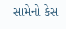સામેનો કેસ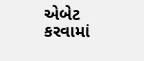એબેટ કરવામાં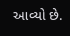આવ્યો છે.